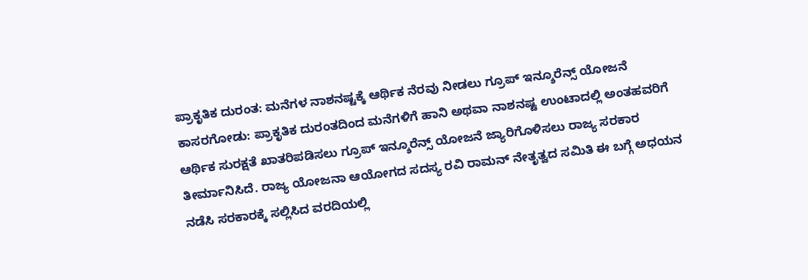ಪ್ರಾಕೃತಿಕ ದುರಂತ: ಮನೆಗಳ ನಾಶನಷ್ಟಕ್ಕೆ ಆರ್ಥಿಕ ನೆರವು ನೀಡಲು ಗ್ರೂಪ್ ಇನ್ಶೂರೆನ್ಸ್ ಯೋಜನೆ
ಕಾಸರಗೋಡು: ಪ್ರಾಕೃತಿಕ ದುರಂತದಿಂದ ಮನೆಗಳಿಗೆ ಹಾನಿ ಅಥವಾ ನಾಶನಷ್ಟ ಉಂಟಾದಲ್ಲಿ ಅಂತಹವರಿಗೆ ಆರ್ಥಿಕ ಸುರಕ್ಷತೆ ಖಾತರಿಪಡಿಸಲು ಗ್ರೂಪ್ ಇನ್ಶೂರೆನ್ಸ್ ಯೋಜನೆ ಜ್ಯಾರಿಗೊಳಿಸಲು ರಾಜ್ಯ ಸರಕಾರ ತೀರ್ಮಾನಿಸಿದೆ. ರಾಜ್ಯ ಯೋಜನಾ ಆಯೋಗದ ಸದಸ್ಯ ರವಿ ರಾಮನ್ ನೇತೃತ್ವದ ಸಮಿತಿ ಈ ಬಗ್ಗೆ ಅಧಯನ ನಡೆಸಿ ಸರಕಾರಕ್ಕೆ ಸಲ್ಲಿಸಿದ ವರದಿಯಲ್ಲಿ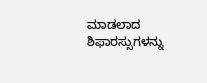ಮಾಡಲಾದ ಶಿಫಾರಸ್ಸುಗಳನ್ನು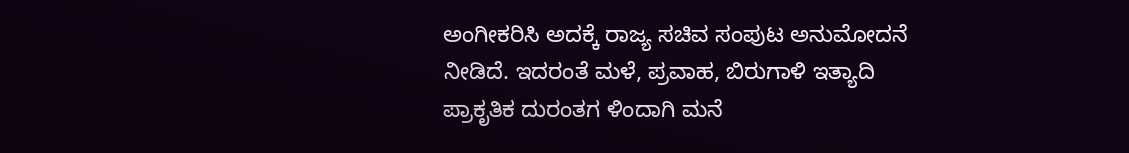ಅಂಗೀಕರಿಸಿ ಅದಕ್ಕೆ ರಾಜ್ಯ ಸಚಿವ ಸಂಪುಟ ಅನುಮೋದನೆ ನೀಡಿದೆ. ಇದರಂತೆ ಮಳೆ, ಪ್ರವಾಹ, ಬಿರುಗಾಳಿ ಇತ್ಯಾದಿ ಪ್ರಾಕೃತಿಕ ದುರಂತಗ ಳಿಂದಾಗಿ ಮನೆ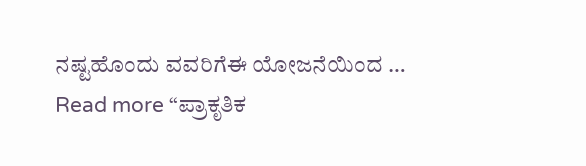ನಷ್ಟಹೊಂದು ವವರಿಗೆಈ ಯೋಜನೆಯಿಂದ …
Read more “ಪ್ರಾಕೃತಿಕ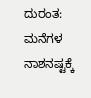ದುರಂತ: ಮನೆಗಳ ನಾಶನಷ್ಟಕ್ಕೆ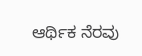ಆರ್ಥಿಕ ನೆರವು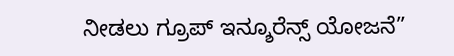ನೀಡಲು ಗ್ರೂಪ್ ಇನ್ಶೂರೆನ್ಸ್ ಯೋಜನೆ”